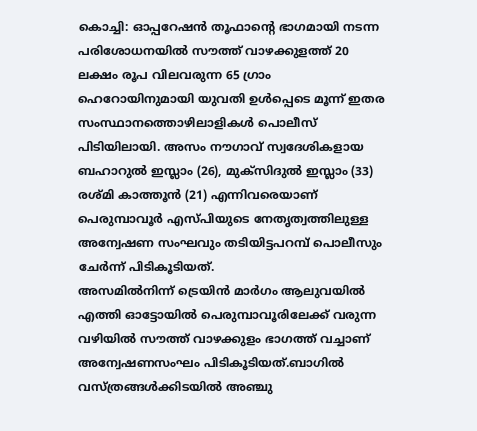കൊച്ചി: ഓപ്പറേഷൻ തൂഫാന്റെ ഭാഗമായി നടന്ന പരിശോധനയിൽ സൗത്ത് വാഴക്കുളത്ത് 20 ലക്ഷം രൂപ വിലവരുന്ന 65 ഗ്രാം ഹെറോയിനുമായി യുവതി ഉൾപ്പെടെ മൂന്ന് ഇതര സംസ്ഥാനത്തൊഴിലാളികൾ പൊലീസ് പിടിയിലായി. അസം നൗഗാവ് സ്വദേശികളായ ബഹാറുൽ ഇസ്ലാം (26), മുക്സിദുൽ ഇസ്ലാം (33) രശ്മി കാത്തൂൻ (21) എന്നിവരെയാണ് പെരുമ്പാവൂർ എസ്പിയുടെ നേതൃത്വത്തിലുള്ള അന്വേഷണ സംഘവും തടിയിട്ടപറമ്പ് പൊലീസും ചേർന്ന് പിടികൂടിയത്.
അസമിൽനിന്ന് ട്രെയിൻ മാർഗം ആലുവയിൽ എത്തി ഓട്ടോയിൽ പെരുമ്പാവൂരിലേക്ക് വരുന്ന വഴിയിൽ സൗത്ത് വാഴക്കുളം ഭാഗത്ത് വച്ചാണ് അന്വേഷണസംഘം പിടികൂടിയത്.ബാഗിൽ വസ്ത്രങ്ങൾക്കിടയിൽ അഞ്ചു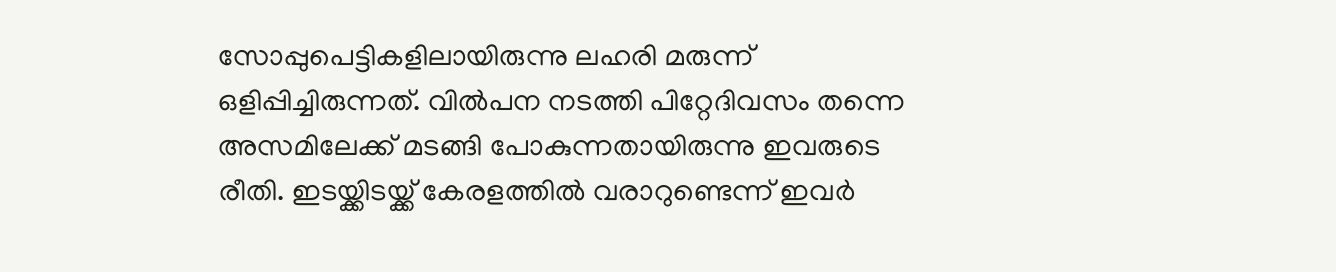സോപ്പുപെട്ടികളിലായിരുന്നു ലഹരി മരുന്ന് ഒളിപ്പിച്ചിരുന്നത്. വിൽപന നടത്തി പിറ്റേദിവസം തന്നെ അസമിലേക്ക് മടങ്ങി പോകുന്നതായിരുന്നു ഇവരുടെ രീതി. ഇടയ്ക്കിടയ്ക്ക് കേരളത്തിൽ വരാറുണ്ടെന്ന് ഇവർ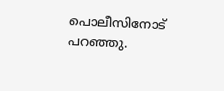പൊലീസിനോട് പറഞ്ഞു.